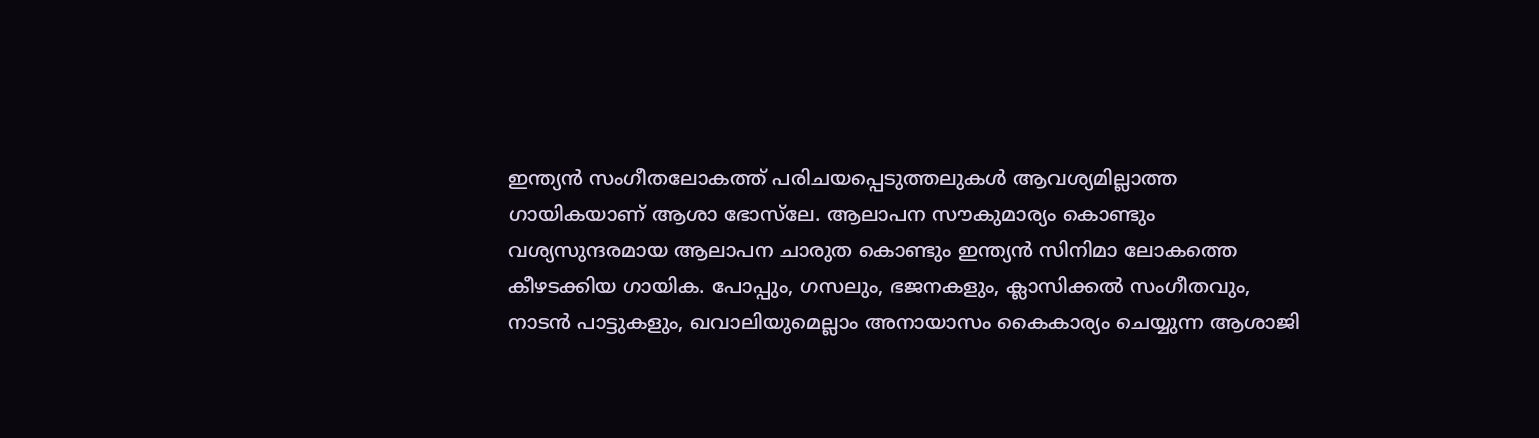ഇന്ത്യൻ സംഗീതലോകത്ത് പരിചയപ്പെടുത്തലുകൾ ആവശ്യമില്ലാത്ത ഗായികയാണ് ആശാ ഭോസ്‌ലേ. ആലാപന സൗകുമാര്യം കൊണ്ടും വശ്യസുന്ദരമായ ആലാപന ചാരുത കൊണ്ടും ഇന്ത്യൻ സിനിമാ ലോകത്തെ കീഴടക്കിയ ഗായിക. പോപ്പും, ഗസലും, ഭജനകളും, ക്ലാസിക്കൽ സംഗീതവും, നാടൻ പാട്ടുകളും, ഖവാലിയുമെല്ലാം അനായാസം കൈകാര്യം ചെയ്യുന്ന ആശാജി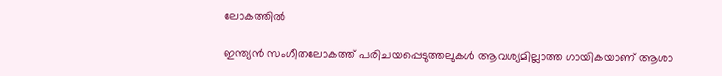ലോകത്തിൽ

ഇന്ത്യൻ സംഗീതലോകത്ത് പരിചയപ്പെടുത്തലുകൾ ആവശ്യമില്ലാത്ത ഗായികയാണ് ആശാ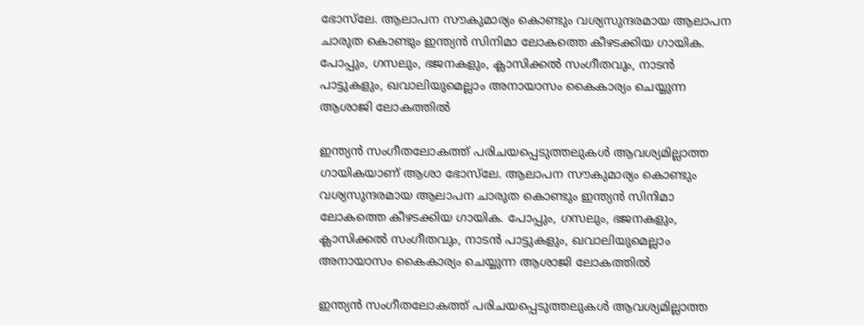ഭോസ്‌ലേ. ആലാപന സൗകുമാര്യം കൊണ്ടും വശ്യസുന്ദരമായ ആലാപന ചാരുത കൊണ്ടും ഇന്ത്യൻ സിനിമാ ലോകത്തെ കീഴടക്കിയ ഗായിക. പോപ്പും, ഗസലും, ഭജനകളും, ക്ലാസിക്കൽ സംഗീതവും, നാടൻ പാട്ടുകളും, ഖവാലിയുമെല്ലാം അനായാസം കൈകാര്യം ചെയ്യുന്ന ആശാജി ലോകത്തിൽ

ഇന്ത്യൻ സംഗീതലോകത്ത് പരിചയപ്പെടുത്തലുകൾ ആവശ്യമില്ലാത്ത ഗായികയാണ് ആശാ ഭോസ്‌ലേ. ആലാപന സൗകുമാര്യം കൊണ്ടും വശ്യസുന്ദരമായ ആലാപന ചാരുത കൊണ്ടും ഇന്ത്യൻ സിനിമാ ലോകത്തെ കീഴടക്കിയ ഗായിക. പോപ്പും, ഗസലും, ഭജനകളും, ക്ലാസിക്കൽ സംഗീതവും, നാടൻ പാട്ടുകളും, ഖവാലിയുമെല്ലാം അനായാസം കൈകാര്യം ചെയ്യുന്ന ആശാജി ലോകത്തിൽ

ഇന്ത്യൻ സംഗീതലോകത്ത് പരിചയപ്പെടുത്തലുകൾ ആവശ്യമില്ലാത്ത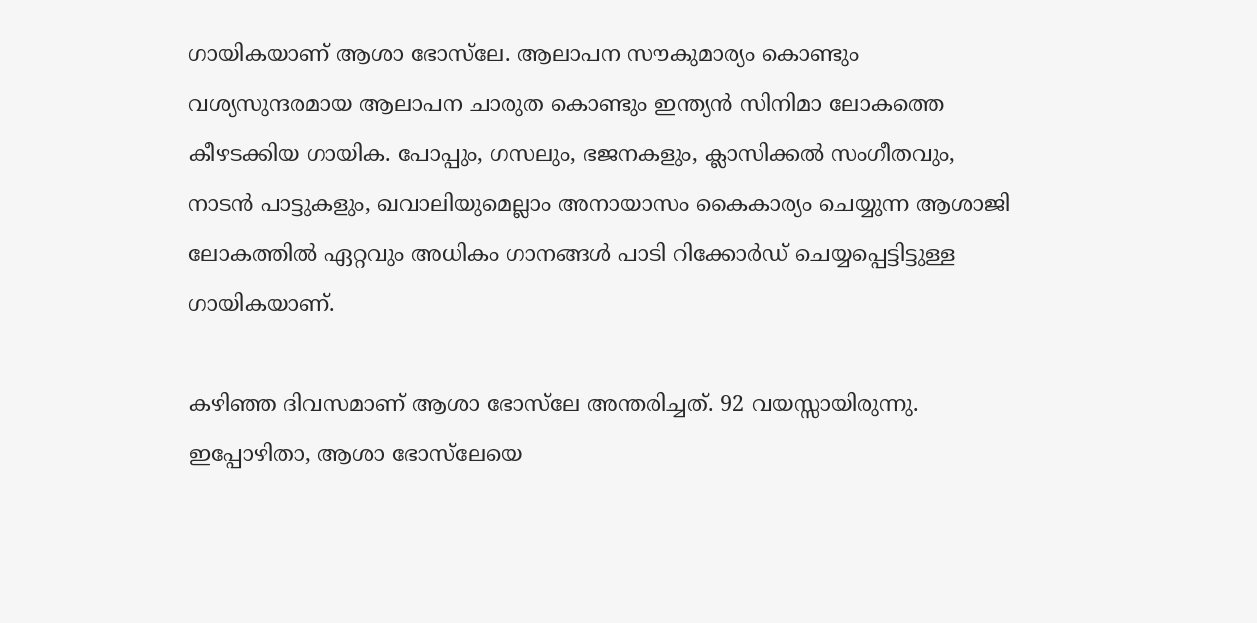ഗായികയാണ് ആശാ ഭോസ്‌ലേ. ആലാപന സൗകുമാര്യം കൊണ്ടും വശ്യസുന്ദരമായ ആലാപന ചാരുത കൊണ്ടും ഇന്ത്യൻ സിനിമാ ലോകത്തെ കീഴടക്കിയ ഗായിക. പോപ്പും, ഗസലും, ഭജനകളും, ക്ലാസിക്കൽ സംഗീതവും, നാടൻ പാട്ടുകളും, ഖവാലിയുമെല്ലാം അനായാസം കൈകാര്യം ചെയ്യുന്ന ആശാജി ലോകത്തിൽ ഏറ്റവും അധികം ഗാനങ്ങൾ പാടി റിക്കോർഡ് ചെയ്യപ്പെട്ടിട്ടുള്ള ഗായികയാണ്.

കഴിഞ്ഞ ദിവസമാണ് ആശാ ഭോസ്‌ലേ അന്തരിച്ചത്. 92 വയസ്സായിരുന്നു. ഇപ്പോഴിതാ, ആശാ ഭോസ്‌ലേയെ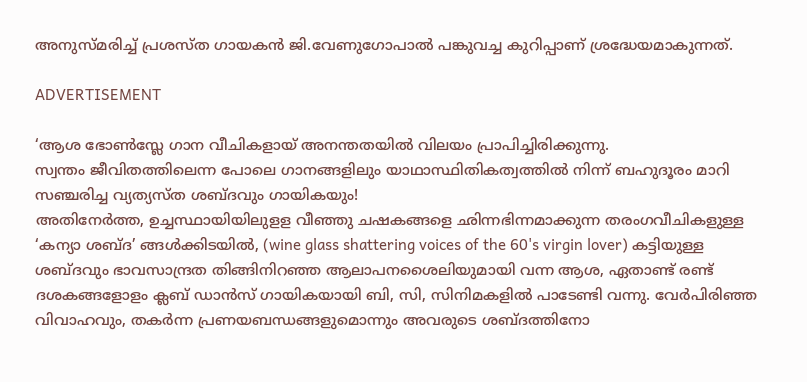അനുസ്മരിച്ച് പ്രശസ്ത ഗായകന്‍ ജി.വേണുഗോപാൽ പങ്കുവച്ച കുറിപ്പാണ് ശ്രദ്ധേയമാകുന്നത്.

ADVERTISEMENT

‘ആശ ഭോൺസ്ലേ ഗാന വീചികളായ് അനന്തതയിൽ വിലയം പ്രാപിച്ചിരിക്കുന്നു.
സ്വന്തം ജീവിതത്തിലെന്ന പോലെ ഗാനങ്ങളിലും യാഥാസ്ഥിതികത്വത്തിൽ നിന്ന് ബഹുദൂരം മാറി സഞ്ചരിച്ച വ്യത്യസ്ത ശബ്ദവും ഗായികയും!
അതിനേർത്ത, ഉച്ചസ്ഥായിയിലുളള വീഞ്ഞു ചഷകങ്ങളെ ഛിന്നഭിന്നമാക്കുന്ന തരംഗവീചികളുള്ള ‘കന്യാ ശബ്ദ’ ങ്ങൾക്കിടയിൽ, (wine glass shattering voices of the 60's virgin lover) കട്ടിയുള്ള ശബ്ദവും ഭാവസാന്ദ്രത തിങ്ങിനിറഞ്ഞ ആലാപനശൈലിയുമായി വന്ന ആശ, ഏതാണ്ട് രണ്ട് ദശകങ്ങളോളം ക്ലബ് ഡാൻസ് ഗായികയായി ബി, സി, സിനിമകളിൽ പാടേണ്ടി വന്നു. വേർപിരിഞ്ഞ വിവാഹവും, തകർന്ന പ്രണയബന്ധങ്ങളുമൊന്നും അവരുടെ ശബ്ദത്തിനോ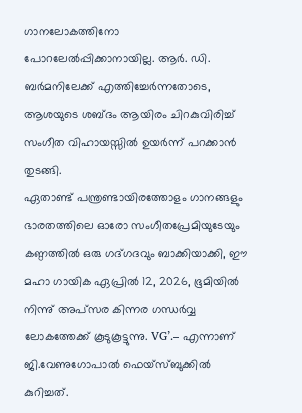ഗാനലോകത്തിനോ പോറലേൽപ്പിക്കാനായില്ല. ആർ. ഡി. ബർമനിലേക്ക് എത്തിച്ചേർന്നതോടെ, ആശയുടെ ശബ്ദം ആയിരം ചിറകുവിരിച്ച് സംഗീത വിഹായസ്സിൽ ഉയർന്ന് പറക്കാൻ തുടങ്ങി.
ഏതാണ്ട് പന്ത്രണ്ടായിരത്തോളം ഗാനങ്ങളും ഭാരതത്തിലെ ഓരോ സംഗീതപ്രേമിയുടേയും കണ്ഠത്തിൽ ഒരു ഗദ്ഗദവും ബാക്കിയാക്കി, ഈ മഹാ ഗായിക ഏപ്രിൽ 12, 2026, ഭൂമിയിൽ നിന്നു് അപ്സര കിന്നര ഗന്ധർവ്വ ലോകത്തേക്ക് കൂടുകൂട്ടുന്നു. VG’.– എന്നാണ് ജി.വേണുഗോപാൽ ഫെയ്സ്ബുക്കിൽ കുറിച്ചത്.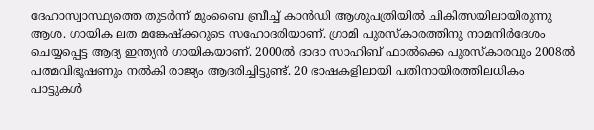ദേഹാസ്വാസ്ഥ്യത്തെ തുടർന്ന് മുംബൈ ബ്രീച്ച് കാൻഡി ആശുപത്രിയിൽ ചികിത്സയിലായിരുന്നു ആശ. ഗായിക ലത മങ്കേഷ്ക്കറുടെ സഹോദരിയാണ്. ഗ്രാമി പുരസ്കാരത്തിനു നാമനിർദേശം ചെയ്യപ്പെട്ട ആദ്യ ഇന്ത്യൻ ഗായികയാണ്. 2000ൽ ദാദാ സാഹിബ് ഫാൽക്കെ പുരസ്കാരവും 2008ൽ പത്മവിഭൂഷണും നൽകി രാജ്യം ആദരിച്ചിട്ടുണ്ട്. 20 ഭാഷകളിലായി പതിനായിരത്തിലധികം പാട്ടുകൾ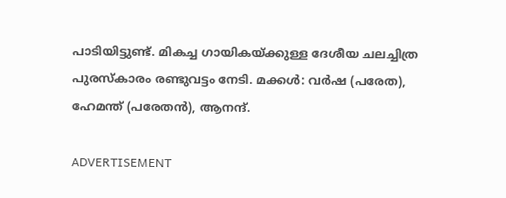പാടിയിട്ടുണ്ട്. മികച്ച ഗായികയ്ക്കുള്ള ദേശീയ ചലച്ചിത്ര പുരസ്കാരം രണ്ടുവട്ടം നേടി. മക്കൾ: വർഷ (പരേത), ഹേമന്ത് (പരേതൻ), ആനന്ദ്.

ADVERTISEMENT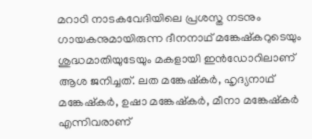മറാഠി നാടകവേദിയിലെ പ്രശസ്ത നടനും ഗായകനുമായിരുന്ന ദീനനാഥ് മങ്കേഷ്‌കറുടെയും ശുദ്ധമാതിയുടേയും മകളായി ഇൻഡോറിലാണ് ആശ ജനിച്ചത്. ലത മങ്കേഷ്‌കർ, ഹൃദ്യനാഥ് മങ്കേഷ്‌കർ, ഉഷാ മങ്കേഷ്‌കർ, മീനാ മങ്കേഷ്‌കർ എന്നിവരാണ്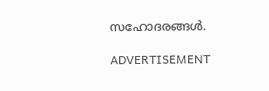സഹോദരങ്ങൾ.

ADVERTISEMENT